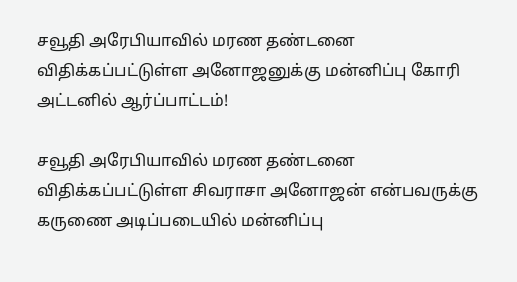சவூதி அரேபியாவில் மரண தண்டனை விதிக்கப்பட்டுள்ள அனோஜனுக்கு மன்னிப்பு கோரி அட்டனில் ஆர்ப்பாட்டம்!

சவூதி அரேபியாவில் மரண தண்டனை விதிக்கப்பட்டுள்ள சிவராசா அனோஜன் என்பவருக்கு கருணை அடிப்படையில் மன்னிப்பு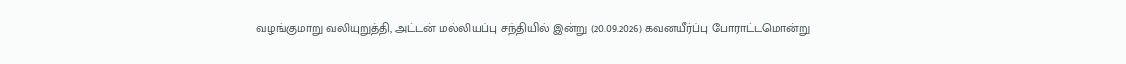வழங்குமாறு வலியுறுத்தி, அட்டன் மல்லியப்பு சந்தியில் இன்று (20.09.2026) கவனயீர்ப்பு போராட்டமொன்று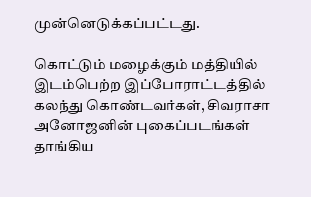முன்னெடுக்கப்பட்டது.

கொட்டும் மழைக்கும் மத்தியில் இடம்பெற்ற இப்போராட்டத்தில் கலந்து கொண்டவர்கள், சிவராசா அனோஜனின் புகைப்படங்கள் தாங்கிய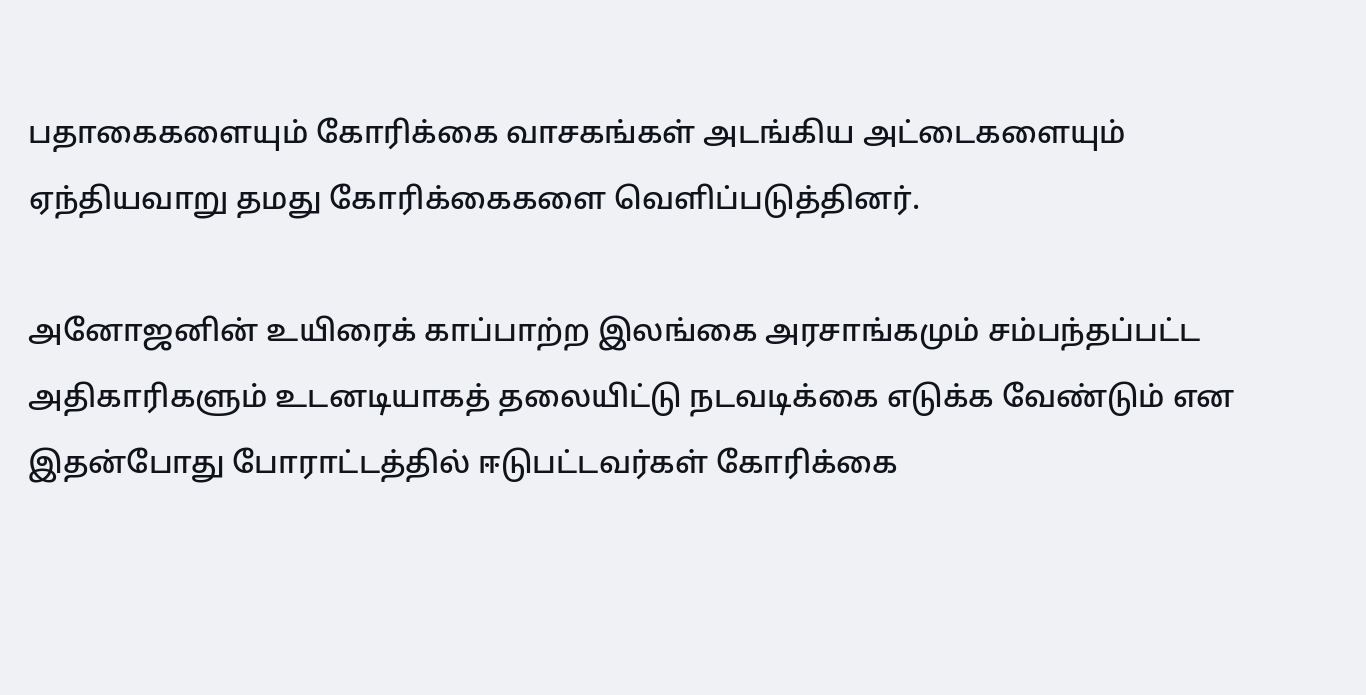பதாகைகளையும் கோரிக்கை வாசகங்கள் அடங்கிய அட்டைகளையும் ஏந்தியவாறு தமது கோரிக்கைகளை வெளிப்படுத்தினர்.

அனோஜனின் உயிரைக் காப்பாற்ற இலங்கை அரசாங்கமும் சம்பந்தப்பட்ட அதிகாரிகளும் உடனடியாகத் தலையிட்டு நடவடிக்கை எடுக்க வேண்டும் என இதன்போது போராட்டத்தில் ஈடுபட்டவர்கள் கோரிக்கை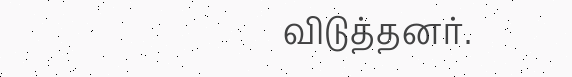விடுத்தனர்.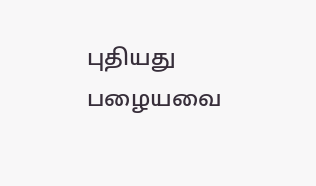புதியது பழையவை